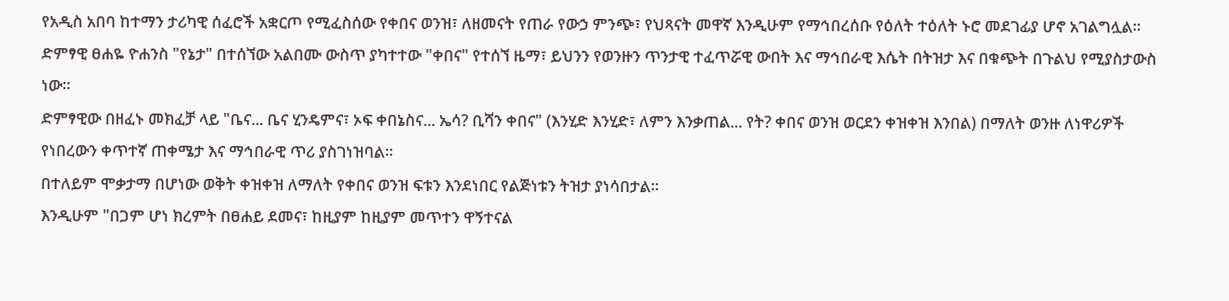የአዲስ አበባ ከተማን ታሪካዊ ሰፈሮች አቋርጦ የሚፈስሰው የቀበና ወንዝ፣ ለዘመናት የጠራ የውኃ ምንጭ፣ የህጻናት መዋኛ እንዲሁም የማኅበረሰቡ የዕለት ተዕለት ኑሮ መደገፊያ ሆኖ አገልግሏል።
ድምፃዊ ፀሐዬ ዮሐንስ "የኔታ" በተሰኘው አልበሙ ውስጥ ያካተተው "ቀበና" የተሰኘ ዜማ፣ ይህንን የወንዙን ጥንታዊ ተፈጥሯዊ ውበት እና ማኅበራዊ እሴት በትዝታ እና በቁጭት በጉልህ የሚያስታውስ ነው።
ድምፃዊው በዘፈኑ መክፈቻ ላይ "ቤና... ቤና ሂንዴምና፣ ኦፍ ቀበኔስና... ኤሳ? ቢሻን ቀበና" (እንሂድ እንሂድ፣ ለምን እንቃጠል... የት? ቀበና ወንዝ ወርደን ቀዝቀዝ እንበል) በማለት ወንዙ ለነዋሪዎች የነበረውን ቀጥተኛ ጠቀሜታ እና ማኅበራዊ ጥሪ ያስገነዝባል።
በተለይም ሞቃታማ በሆነው ወቅት ቀዝቀዝ ለማለት የቀበና ወንዝ ፍቱን እንደነበር የልጅነቱን ትዝታ ያነሳበታል።
እንዲሁም "በጋም ሆነ ክረምት በፀሐይ ደመና፣ ከዚያም ከዚያም መጥተን ዋኝተናል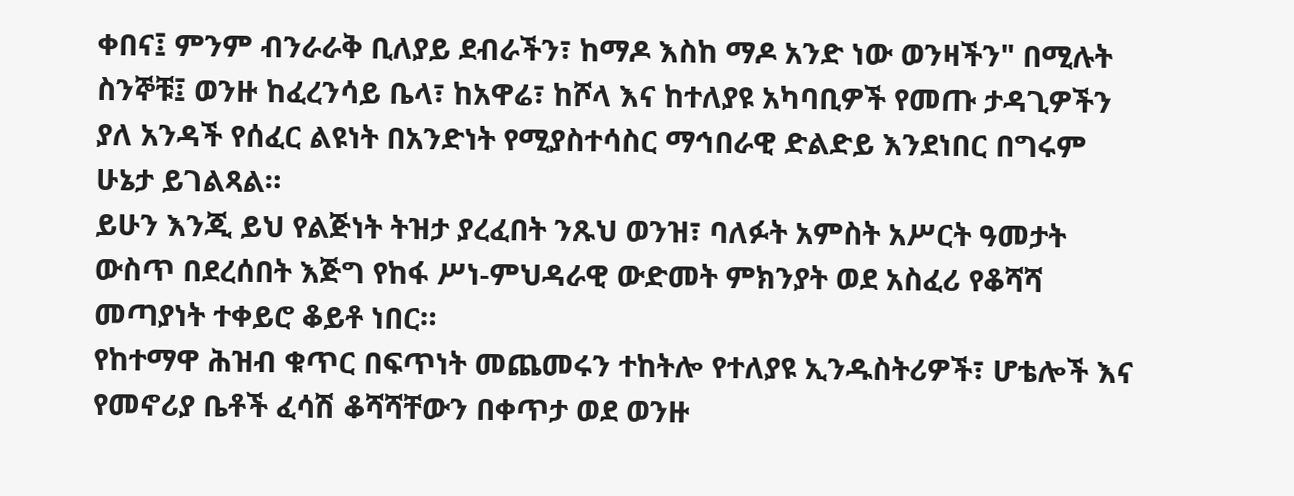ቀበና፤ ምንም ብንራራቅ ቢለያይ ደብራችን፣ ከማዶ እስከ ማዶ አንድ ነው ወንዛችን" በሚሉት ስንኞቹ፤ ወንዙ ከፈረንሳይ ቤላ፣ ከአዋሬ፣ ከሾላ እና ከተለያዩ አካባቢዎች የመጡ ታዳጊዎችን ያለ አንዳች የሰፈር ልዩነት በአንድነት የሚያስተሳስር ማኅበራዊ ድልድይ እንደነበር በግሩም ሁኔታ ይገልጻል።
ይሁን እንጂ ይህ የልጅነት ትዝታ ያረፈበት ንጹህ ወንዝ፣ ባለፉት አምስት አሥርት ዓመታት ውስጥ በደረሰበት እጅግ የከፋ ሥነ-ምህዳራዊ ውድመት ምክንያት ወደ አስፈሪ የቆሻሻ መጣያነት ተቀይሮ ቆይቶ ነበር።
የከተማዋ ሕዝብ ቁጥር በፍጥነት መጨመሩን ተከትሎ የተለያዩ ኢንዱስትሪዎች፣ ሆቴሎች እና የመኖሪያ ቤቶች ፈሳሽ ቆሻሻቸውን በቀጥታ ወደ ወንዙ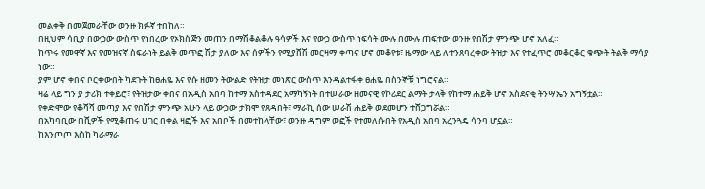መልቀቅ በመጀመራቸው ወንዙ ክፉኛ ተበከለ።
በዚህም ሳቢያ በውኃው ውስጥ የነበረው የኦክስጅን መጠን በማሽቆልቆሉ ዓሳዎች እና የውኃ ውስጥ ነፍሳት ሙሉ በሙሉ ጠፍተው ወንዙ የበሽታ ምንጭ ሆኖ አለፈ።
ከጥሩ የመዋኛ እና የመዝናኛ ስፍራነት ይልቅ መጥፎ ሽታ ያለው እና ሰዎችን የሚያሸሽ መርዛማ ቀጣና ሆኖ መቆየቱ፣ ዜማው ላይ ለተንጸባረቀው ትዝታ እና የተፈጥሮ መቆርቆር ቁጭት ትልቅ ማሳያ ነው።
ያም ሆኖ ቀበና ቦርቀውበት ካደጉት ከፀሐዬ እና የሱ ዘመን ትውልድ የትዝታ መነጽር ውስጥ እንዳልተፋቀ ፀሐዬ በስንኞቹ ነግሮናል።
ዛሬ ላይ ግን ያ ታሪክ ተቀይሮ፣ የትዝታው ቀበና በአዲስ አበባ ከተማ አስተዳደር አማካኝነት በተሠራው ዘመናዊ የኮሪደር ልማት ታላቅ የከተማ ሐይቅ ሆኖ አስደናቂ ትንሣኤን አግኝቷል።
የቀድሞው የቆሻሻ መጣያ እና የበሽታ ምንጭ አሁን ላይ ውኃው ታክሞ የጸዳበት፣ ማራኪ ሰው ሠራሽ ሐይቅ ወደመሆን ተሸጋግሯል።
በአካባቢው በሺዎች የሚቆጠሩ ሀገር በቀል ዛፎች እና አበቦች በመተከላቸው፣ ወንዙ ዳግም ወፎች የተመለሱበት የአዲስ አበባ አረንጓዴ ሳንባ ሆኗል።
ከእንጦጦ እስከ ካራማራ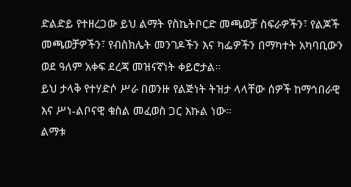ድልድይ የተዘረጋው ይህ ልማት የስኬትቦርድ መጫወቻ ስፍራዎችን፣ የልጆች መጫወቻዎችን፣ የብስክሌት መንገዶችን እና ካፌዎችን በማካተት አካባቢውን ወደ ዓለም አቀፍ ደረጃ መዝናኛነት ቀይሮታል።
ይህ ታላቅ የተሃድሶ ሥራ በወንዙ የልጅነት ትዝታ ላላቸው ሰዎች ከማኅበራዊ እና ሥነ-ልቦናዊ ቁስል መፈወስ ጋር እኩል ነው።
ልማቱ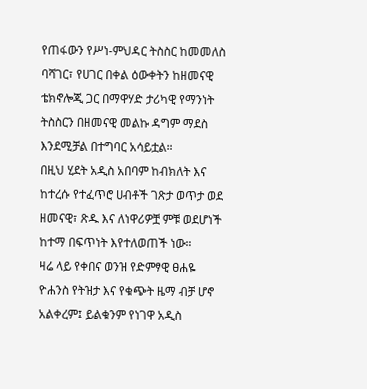የጠፋውን የሥነ-ምህዳር ትስስር ከመመለስ ባሻገር፣ የሀገር በቀል ዕውቀትን ከዘመናዊ ቴክኖሎጂ ጋር በማዋሃድ ታሪካዊ የማንነት ትስስርን በዘመናዊ መልኩ ዳግም ማደስ እንደሚቻል በተግባር አሳይቷል።
በዚህ ሂደት አዲስ አበባም ከብክለት እና ከተረሱ የተፈጥሮ ሀብቶች ገጽታ ወጥታ ወደ ዘመናዊ፣ ጽዱ እና ለነዋሪዎቿ ምቹ ወደሆነች ከተማ በፍጥነት እየተለወጠች ነው።
ዛሬ ላይ የቀበና ወንዝ የድምፃዊ ፀሐዬ ዮሐንስ የትዝታ እና የቁጭት ዜማ ብቻ ሆኖ አልቀረም፤ ይልቁንም የነገዋ አዲስ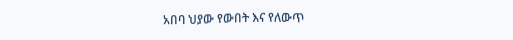አበባ ህያው የውበት እና የለውጥ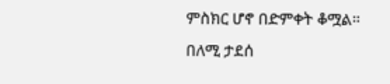ምስክር ሆኖ በድምቀት ቆሟል።
በለሚ ታደሰ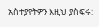አስተያየትዎን እዚህ ያስፍሩ: